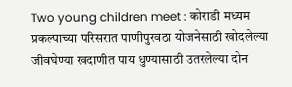Two young children meet : कोराडी मध्यम प्रकल्पाच्या परिसरात पाणीपुरवठा योजनेसाठी खोदलेल्या जीवघेण्या खदाणीत पाय धुण्यासाठी उतरलेल्या दोन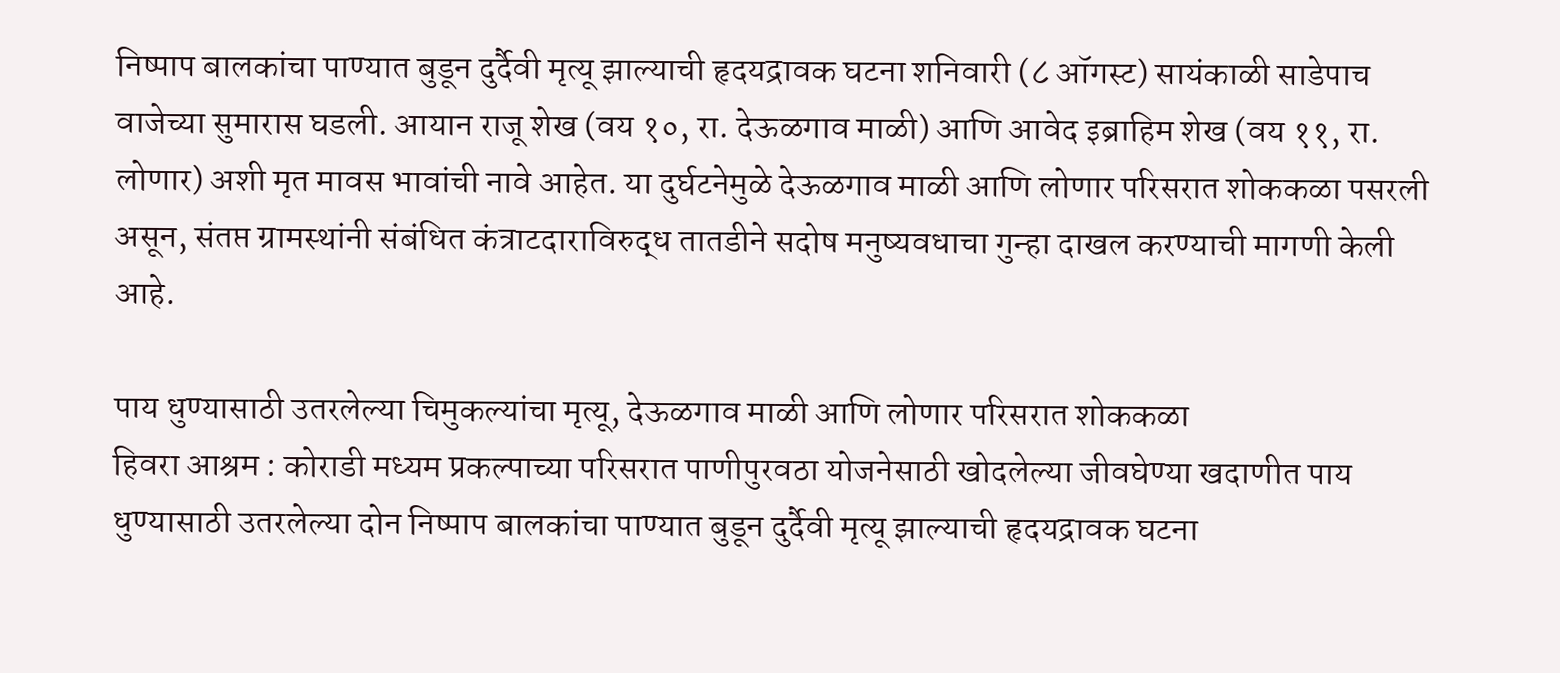निष्पाप बालकांचा पाण्यात बुडून दुर्दैवी मृत्यू झाल्याची हृदयद्रावक घटना शनिवारी (८ ऑगस्ट) सायंकाळी साडेपाच वाजेच्या सुमारास घडली. आयान राजू शेख (वय १०, रा. देऊळगाव माळी) आणि आवेद इब्राहिम शेख (वय ११, रा. लोणार) अशी मृत मावस भावांची नावे आहेत. या दुर्घटनेमुळे देऊळगाव माळी आणि लोणार परिसरात शोककळा पसरली असून, संतप्त ग्रामस्थांनी संबंधित कंत्राटदाराविरुद्ध तातडीने सदोष मनुष्यवधाचा गुन्हा दाखल करण्याची मागणी केली आहे.

पाय धुण्यासाठी उतरलेल्या चिमुकल्यांचा मृत्यू, देऊळगाव माळी आणि लोणार परिसरात शोककळा
हिवरा आश्रम : कोराडी मध्यम प्रकल्पाच्या परिसरात पाणीपुरवठा योजनेसाठी खोदलेल्या जीवघेण्या खदाणीत पाय धुण्यासाठी उतरलेल्या दोन निष्पाप बालकांचा पाण्यात बुडून दुर्दैवी मृत्यू झाल्याची हृदयद्रावक घटना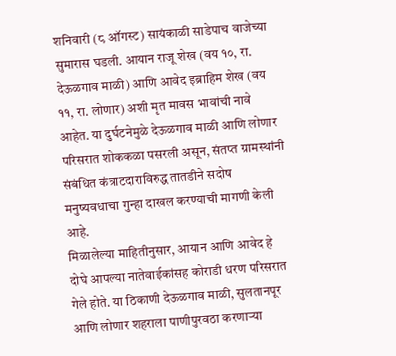शनिवारी (८ ऑगस्ट) सायंकाळी साडेपाच वाजेच्या सुमारास घडली. आयान राजू शेख (वय १०, रा. देऊळगाव माळी) आणि आवेद इब्राहिम शेख (वय ११, रा. लोणार) अशी मृत मावस भावांची नावे आहेत. या दुर्घटनेमुळे देऊळगाव माळी आणि लोणार परिसरात शोककळा पसरली असून, संतप्त ग्रामस्थांनी संबंधित कंत्राटदाराविरुद्ध तातडीने सदोष मनुष्यवधाचा गुन्हा दाखल करण्याची मागणी केली आहे.
मिळालेल्या माहितीनुसार, आयान आणि आवेद हे दोघे आपल्या नातेवाईकांसह कोराडी धरण परिसरात गेले होते. या ठिकाणी देऊळगाव माळी, सुलतानपूर आणि लोणार शहराला पाणीपुरवठा करणाऱ्या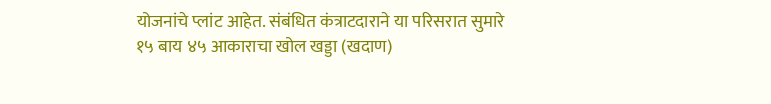योजनांचे प्लांट आहेत. संबंधित कंत्राटदाराने या परिसरात सुमारे १५ बाय ४५ आकाराचा खोल खड्डा (खदाण)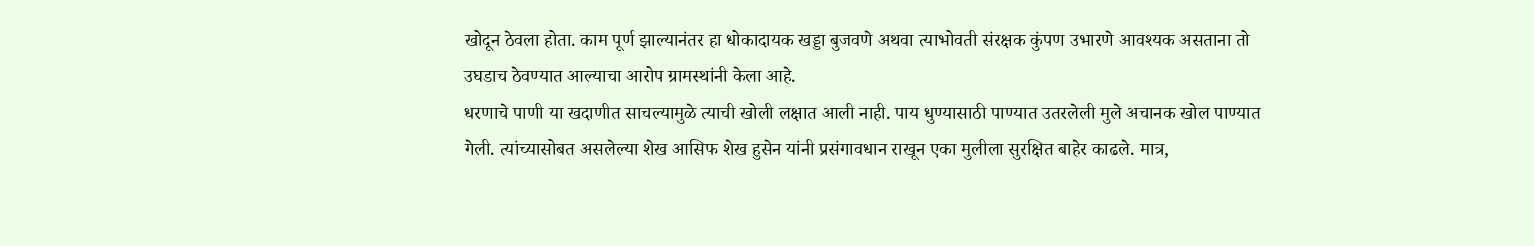खोदून ठेवला होता. काम पूर्ण झाल्यानंतर हा धोकादायक खड्डा बुजवणे अथवा त्याभोवती संरक्षक कुंपण उभारणे आवश्यक असताना तो उघडाच ठेवण्यात आल्याचा आरोप ग्रामस्थांनी केला आहे.
धरणाचे पाणी या खदाणीत साचल्यामुळे त्याची खोली लक्षात आली नाही. पाय धुण्यासाठी पाण्यात उतरलेली मुले अचानक खोल पाण्यात गेली. त्यांच्यासोबत असलेल्या शेख आसिफ शेख हुसेन यांनी प्रसंगावधान राखून एका मुलीला सुरक्षित बाहेर काढले. मात्र,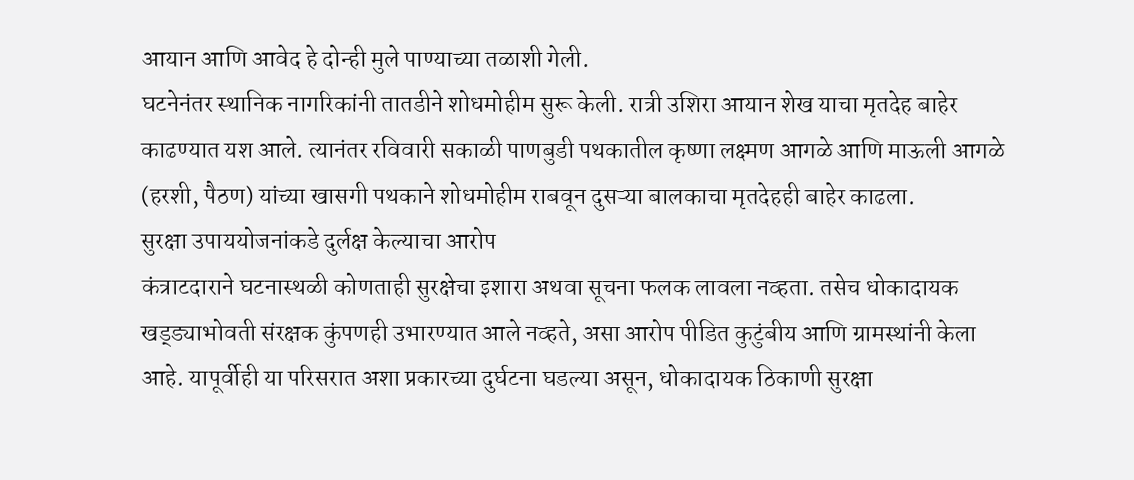आयान आणि आवेद हे दोन्ही मुले पाण्याच्या तळाशी गेली.
घटनेनंतर स्थानिक नागरिकांनी तातडीने शोधमोहीम सुरू केली. रात्री उशिरा आयान शेख याचा मृतदेह बाहेर काढण्यात यश आले. त्यानंतर रविवारी सकाळी पाणबुडी पथकातील कृष्णा लक्ष्मण आगळे आणि माऊली आगळे (हरशी, पैठण) यांच्या खासगी पथकाने शोधमोहीम राबवून दुसऱ्या बालकाचा मृतदेहही बाहेर काढला.
सुरक्षा उपाययोजनांकडे दुर्लक्ष केल्याचा आरोप
कंत्राटदाराने घटनास्थळी कोणताही सुरक्षेचा इशारा अथवा सूचना फलक लावला नव्हता. तसेच धोकादायक खड्ड्याभोवती संरक्षक कुंपणही उभारण्यात आले नव्हते, असा आरोप पीडित कुटुंबीय आणि ग्रामस्थांनी केला आहे. यापूर्वीही या परिसरात अशा प्रकारच्या दुर्घटना घडल्या असून, धोकादायक ठिकाणी सुरक्षा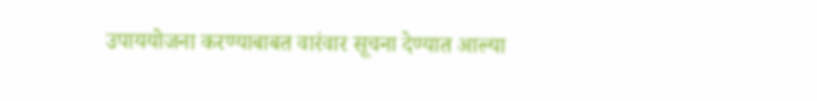उपाययोजना करण्याबाबत वारंवार सूचना देण्यात आल्या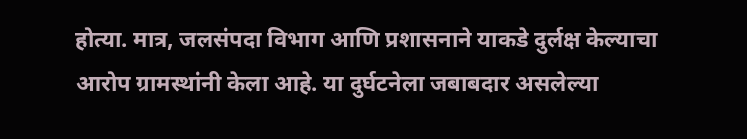होत्या. मात्र, जलसंपदा विभाग आणि प्रशासनाने याकडे दुर्लक्ष केल्याचा आरोप ग्रामस्थांनी केला आहे. या दुर्घटनेला जबाबदार असलेल्या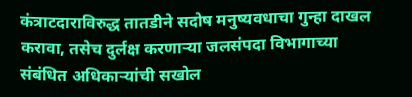कंत्राटदाराविरुद्ध तातडीने सदोष मनुष्यवधाचा गुन्हा दाखल करावा, तसेच दुर्लक्ष करणाऱ्या जलसंपदा विभागाच्या संबंधित अधिकाऱ्यांची सखोल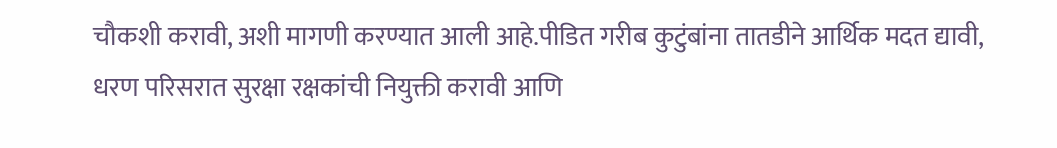चौकशी करावी, अशी मागणी करण्यात आली आहे.पीडित गरीब कुटुंबांना तातडीने आर्थिक मदत द्यावी, धरण परिसरात सुरक्षा रक्षकांची नियुक्ती करावी आणि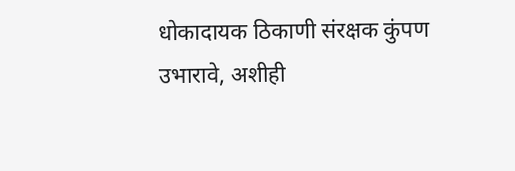धोकादायक ठिकाणी संरक्षक कुंपण उभारावे, अशीही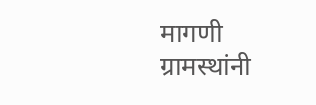मागणी ग्रामस्थांनी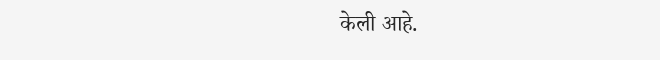केली आहे.